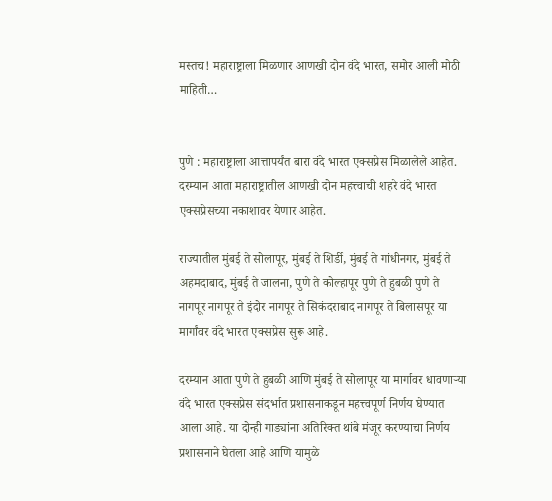मस्तच! महाराष्ट्राला मिळणार आणखी दोन वंदे भारत, समोर आली मोठी माहिती…


पुणे : महाराष्ट्राला आत्तापर्यंत बारा वंदे भारत एक्सप्रेस मिळालेले आहेत. दरम्यान आता महाराष्ट्रातील आणखी दोन महत्त्वाची शहरे वंदे भारत एक्सप्रेसच्या नकाशावर येणार आहेत.

राज्यातील मुंबई ते सोलापूर, मुंबई ते शिर्डी, मुंबई ते गांधीनगर, मुंबई ते अहमदाबाद, मुंबई ते जालना, पुणे ते कोल्हापूर पुणे ते हुबळी पुणे ते नागपूर नागपूर ते इंदोर नागपूर ते सिकंदराबाद नागपूर ते बिलासपूर या मार्गांवर वंदे भारत एक्सप्रेस सुरू आहे.

दरम्यान आता पुणे ते हुबळी आणि मुंबई ते सोलापूर या मार्गावर धावणाऱ्या वंदे भारत एक्सप्रेस संदर्भात प्रशासनाकडून महत्त्वपूर्ण निर्णय घेण्यात आला आहे. या दोन्ही गाड्यांना अतिरिक्त थांबे मंजूर करण्याचा निर्णय प्रशासनाने घेतला आहे आणि यामुळे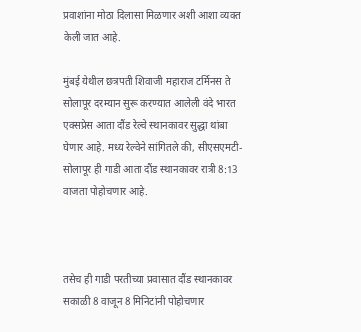प्रवाशांना मोठा दिलासा मिळणार अशी आशा व्यक्त केली जात आहे.

मुंबई येथील छत्रपती शिवाजी महाराज टर्मिनस ते सोलापूर दरम्यान सुरू करण्यात आलेली वंदे भारत एक्सप्रेस आता दौंड रेल्वे स्थानकावर सुद्धा थांबा घेणार आहे. मध्य रेल्वेने सांगितले की, सीएसएमटी-सोलापूर ही गाडी आता दौंड स्थानकावर रात्री 8:13 वाजता पोहोचणार आहे.



तसेच ही गाडी परतीच्या प्रवासात दौंड स्थानकावर सकाळी 8 वाजून 8 मिनिटांनी पोहोचणार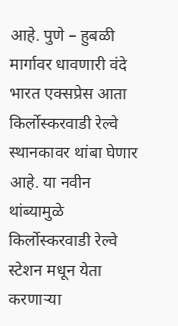आहे. पुणे – हुबळी मार्गावर धावणारी वंदे भारत एक्सप्रेस आता किर्लोस्करवाडी रेल्वे स्थानकावर थांबा घेणार आहे. या नवीन थांब्यामुळे किर्लोस्करवाडी रेल्वे स्टेशन मधून येता करणाऱ्या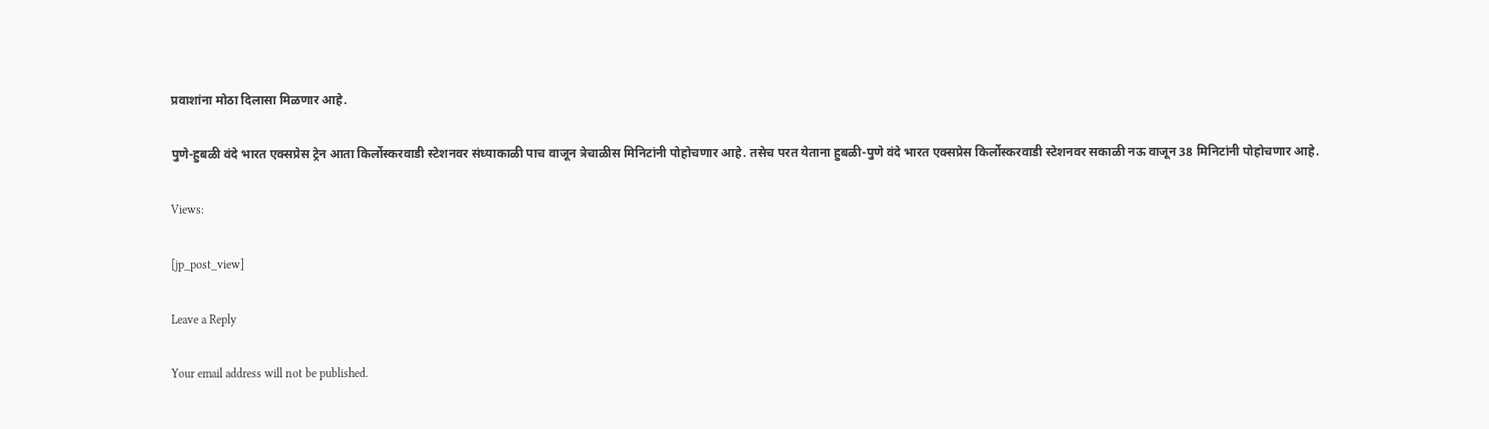प्रवाशांना मोठा दिलासा मिळणार आहे.

पुणे-हुबळी वंदे भारत एक्सप्रेस ट्रेन आता किर्लोस्करवाडी स्टेशनवर संध्याकाळी पाच वाजून त्रेचाळीस मिनिटांनी पोहोचणार आहे. तसेच परत येताना हुबळी-पुणे वंदे भारत एक्सप्रेस किर्लोस्करवाडी स्टेशनवर सकाळी नऊ वाजून 38 मिनिटांनी पोहोचणार आहे.

Views:

[jp_post_view]

Leave a Reply

Your email address will not be published.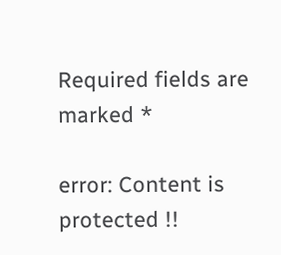Required fields are marked *

error: Content is protected !!